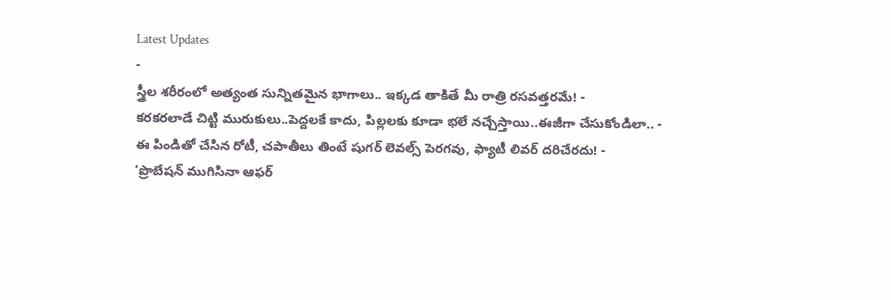Latest Updates
-
స్త్రీల శరీరంలో అత్యంత సున్నితమైన భాగాలు.. ఇక్కడ తాకితే మీ రాత్రి రసవత్తరమే! -
కరకరలాడే చిట్టి మురుకులు..పెద్దలకే కాదు, పిల్లలకు కూడా భలే నచ్చేస్తాయి..ఈజీగా చేసుకోండిలా.. -
ఈ పిండితో చేసిన రోటీ, చపాతీలు తింటే షుగర్ లెవల్స్ పెరగవు, ఫ్యాటీ లివర్ దరిచేరదు! -
‘ప్రొబేషన్ ముగిసినా ఆఫర్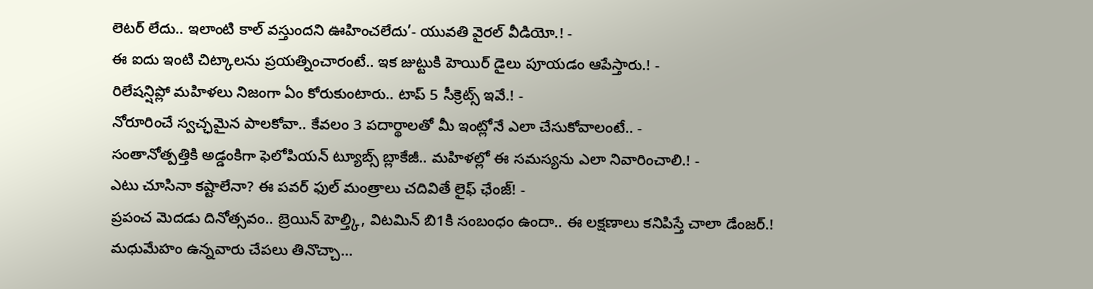లెటర్ లేదు.. ఇలాంటి కాల్ వస్తుందని ఊహించలేదు’- యువతి వైరల్ వీడియో.! -
ఈ ఐదు ఇంటి చిట్కాలను ప్రయత్నించారంటే.. ఇక జుట్టుకి హెయిర్ డైలు పూయడం ఆపేస్తారు.! -
రిలేషన్షిప్లో మహిళలు నిజంగా ఏం కోరుకుంటారు.. టాప్ 5 సీక్రెట్స్ ఇవే.! -
నోరూరించే స్వచ్ఛమైన పాలకోవా.. కేవలం 3 పదార్థాలతో మీ ఇంట్లోనే ఎలా చేసుకోవాలంటే.. -
సంతానోత్పత్తికి అడ్డంకిగా ఫెలోపియన్ ట్యూబ్స్ బ్లాకేజీ.. మహిళల్లో ఈ సమస్యను ఎలా నివారించాలి.! -
ఎటు చూసినా కష్టాలేనా? ఈ పవర్ ఫుల్ మంత్రాలు చదివితే లైఫ్ ఛేంజ్! -
ప్రపంచ మెదడు దినోత్సవం.. బ్రెయిన్ హెల్త్కి, విటమిన్ బి1కి సంబంధం ఉందా.. ఈ లక్షణాలు కనిపిస్తే చాలా డేంజర్.!
మధుమేహం ఉన్నవారు చేపలు తినొచ్చా...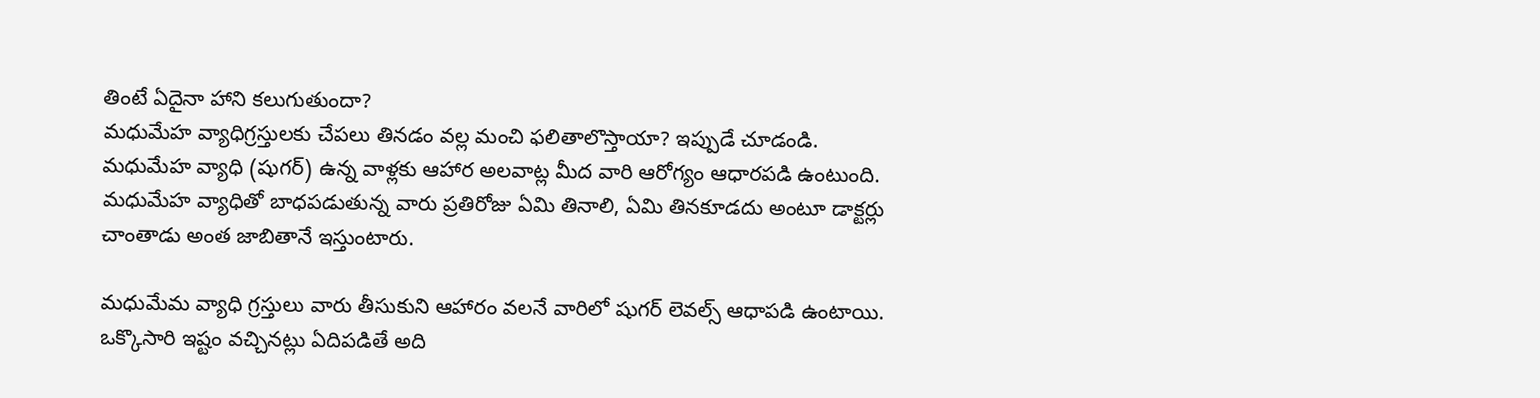తింటే ఏదైనా హాని కలుగుతుందా?
మధుమేహ వ్యాధిగ్రస్తులకు చేపలు తినడం వల్ల మంచి ఫలితాలొస్తాయా? ఇప్పుడే చూడండి.
మధుమేహ వ్యాధి (షుగర్) ఉన్న వాళ్లకు ఆహార అలవాట్ల మీద వారి ఆరోగ్యం ఆధారపడి ఉంటుంది. మధుమేహ వ్యాధితో బాధపడుతున్న వారు ప్రతిరోజు ఏమి తినాలి, ఏమి తినకూడదు అంటూ డాక్టర్లు చాంతాడు అంత జాబితానే ఇస్తుంటారు.

మధుమేమ వ్యాధి గ్రస్తులు వారు తీసుకుని ఆహారం వలనే వారిలో షుగర్ లెవల్స్ ఆధాపడి ఉంటాయి. ఒక్కొసారి ఇష్టం వచ్చినట్లు ఏదిపడితే అది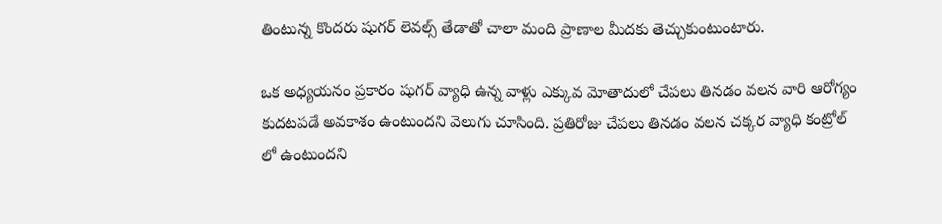తింటున్న కొందరు షుగర్ లెవల్స్ తేడాతో చాలా మంది ప్రాణాల మీదకు తెచ్చుకుంటుంటారు.

ఒక అధ్యయనం ప్రకారం షుగర్ వ్యాధి ఉన్న వాళ్లు ఎక్కువ మోతాదులో చేపలు తినడం వలన వారి ఆరోగ్యం కుదటపడే అవకాశం ఉంటుందని వెలుగు చూసింది. ప్రతిరోజు చేపలు తినడం వలన చక్కర వ్యాధి కంట్రోల్ లో ఉంటుందని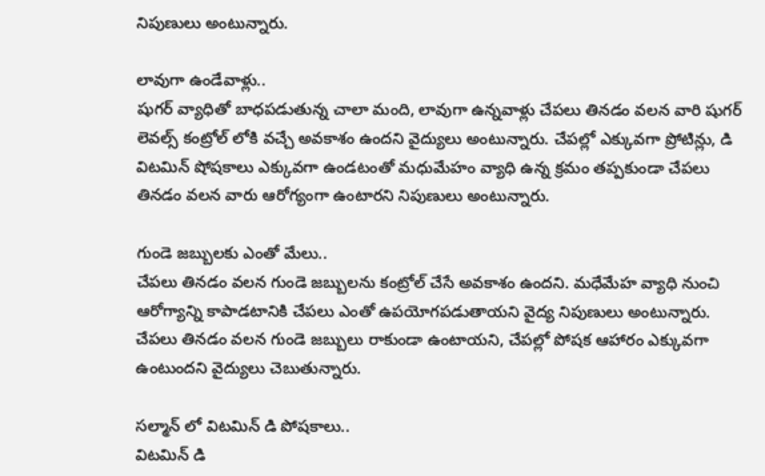నిపుణులు అంటున్నారు.

లావుగా ఉండేవాళ్లు..
షుగర్ వ్యాధితో బాధపడుతున్న చాలా మంది, లావుగా ఉన్నవాళ్లు చేపలు తినడం వలన వారి షుగర్ లెవల్స్ కంట్రోల్ లోకి వచ్చే అవకాశం ఉందని వైద్యులు అంటున్నారు. చేపల్లో ఎక్కువగా ప్రోటిన్లు, డి విటమిన్ షోషకాలు ఎక్కువగా ఉండటంతో మధుమేహం వ్యాధి ఉన్న క్రమం తప్పకుండా చేపలు తినడం వలన వారు ఆరోగ్యంగా ఉంటారని నిపుణులు అంటున్నారు.

గుండె జబ్బులకు ఎంతో మేలు..
చేపలు తినడం వలన గుండె జబ్బులను కంట్రోల్ చేసే అవకాశం ఉందని. మధేమేహ వ్యాధి నుంచి ఆరోగ్యాన్ని కాపాడటానికి చేపలు ఎంతో ఉపయోగపడుతాయని వైద్య నిపుణులు అంటున్నారు. చేపలు తినడం వలన గుండె జబ్బులు రాకుండా ఉంటాయని, చేపల్లో పోషక ఆహారం ఎక్కువగా ఉంటుందని వైద్యులు చెబుతున్నారు.

సల్మాన్ లో విటమిన్ డి పోషకాలు..
విటమిన్ డి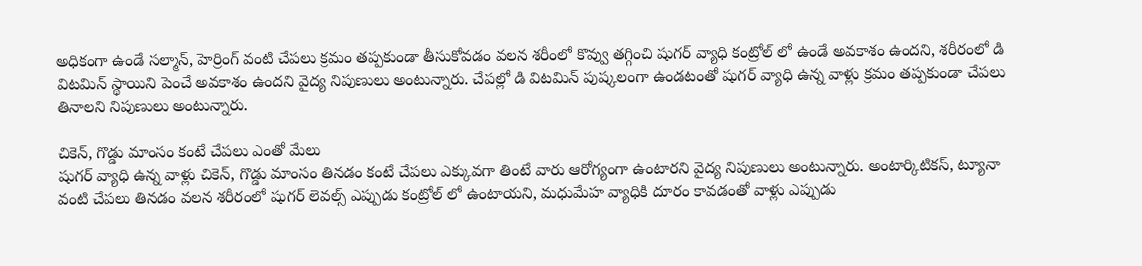అధికంగా ఉండే సల్మాన్, హెర్రింగ్ వంటి చేపలు క్రమం తప్పకుండా తీసుకోవడం వలన శరీంలో కొవ్వు తగ్గించి షుగర్ వ్యాధి కంట్రోల్ లో ఉండే అవకాశం ఉందని, శరీరంలో డి విటమిన్ స్థాయిని పెంచే అవకాశం ఉందని వైద్య నిపుణులు అంటున్నారు. చేపల్లో డి విటమిన్ పుష్కలంగా ఉండటంతో షుగర్ వ్యాధి ఉన్న వాళ్లు క్రమం తప్పకుండా చేపలు తినాలని నిపుణులు అంటున్నారు.

చికెన్, గొడ్డు మాంసం కంటే చేపలు ఎంతో మేలు
షుగర్ వ్యాధి ఉన్న వాళ్లు చికెన్, గొడ్డు మాంసం తినడం కంటే చేపలు ఎక్కువగా తింటే వారు ఆరోగ్యంగా ఉంటారని వైద్య నిపుణులు అంటున్నారు. అంటార్కిటికస్, ట్యూనా వంటి చేపలు తినడం వలన శరీరంలో షుగర్ లెవల్స్ ఎప్పుడు కంట్రోల్ లో ఉంటాయని, మధుమేహ వ్యాధికి దూరం కావడంతో వాళ్లు ఎప్పుడు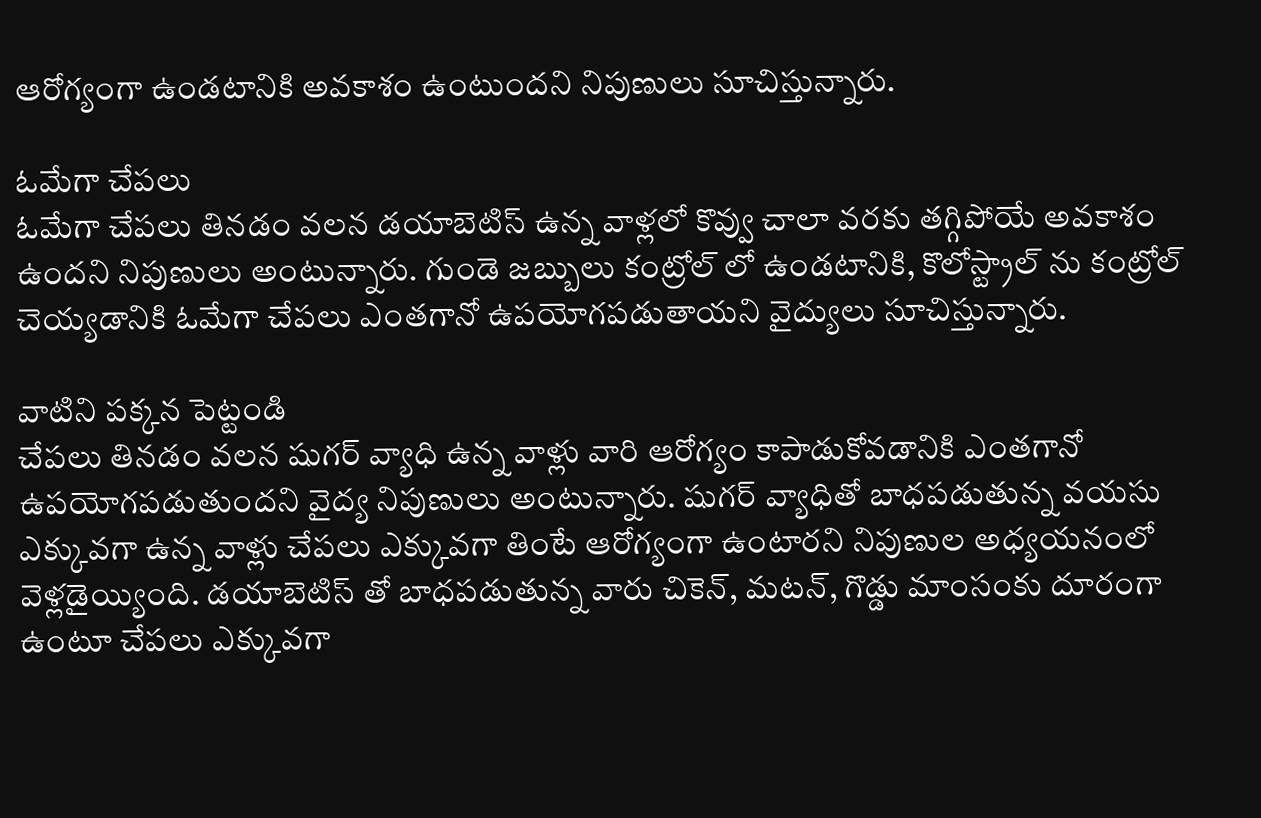ఆరోగ్యంగా ఉండటానికి అవకాశం ఉంటుందని నిపుణులు సూచిస్తున్నారు.

ఓమేగా చేపలు
ఓమేగా చేపలు తినడం వలన డయాబెటిస్ ఉన్న వాళ్లలో కొవ్వు చాలా వరకు తగ్గిపోయే అవకాశం ఉందని నిపుణులు అంటున్నారు. గుండె జబ్బులు కంట్రోల్ లో ఉండటానికి, కొలోస్ట్రాల్ ను కంట్రోల్ చెయ్యడానికి ఓమేగా చేపలు ఎంతగానో ఉపయోగపడుతాయని వైద్యులు సూచిస్తున్నారు.

వాటిని పక్కన పెట్టండి
చేపలు తినడం వలన షుగర్ వ్యాధి ఉన్న వాళ్లు వారి ఆరోగ్యం కాపాడుకోవడానికి ఎంతగానో ఉపయోగపడుతుందని వైద్య నిపుణులు అంటున్నారు. షుగర్ వ్యాధితో బాధపడుతున్న వయసు ఎక్కువగా ఉన్న వాళ్లు చేపలు ఎక్కువగా తింటే ఆరోగ్యంగా ఉంటారని నిపుణుల అధ్యయనంలో వెళ్లడైయ్యింది. డయాబెటిస్ తో బాధపడుతున్న వారు చికెన్, మటన్, గొడ్డు మాంసంకు దూరంగా ఉంటూ చేపలు ఎక్కువగా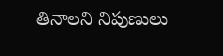తినాలని నిపుణులు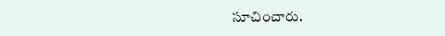సూచించారు.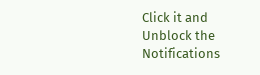Click it and Unblock the Notifications